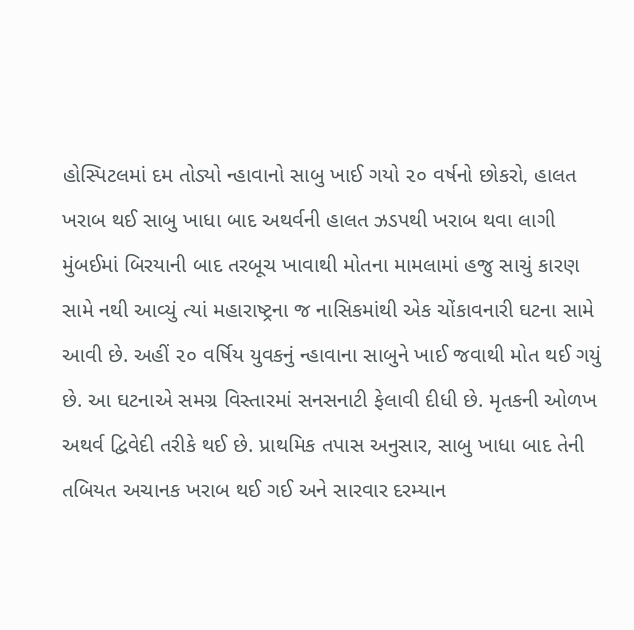હોસ્પિટલમાં દમ તોડ્યો ન્હાવાનો સાબુ ખાઈ ગયો ૨૦ વર્ષનો છોકરો, હાલત ખરાબ થઈ સાબુ ખાધા બાદ અથર્વની હાલત ઝડપથી ખરાબ થવા લાગી મુંબઈમાં બિરયાની બાદ તરબૂચ ખાવાથી મોતના મામલામાં હજુ સાચું કારણ સામે નથી આવ્યું ત્યાં મહારાષ્ટ્રના જ નાસિકમાંથી એક ચોંકાવનારી ઘટના સામે આવી છે. અહીં ૨૦ વર્ષિય યુવકનું ન્હાવાના સાબુને ખાઈ જવાથી મોત થઈ ગયું છે. આ ઘટનાએ સમગ્ર વિસ્તારમાં સનસનાટી ફેલાવી દીધી છે. મૃતકની ઓળખ અથર્વ દ્વિવેદી તરીકે થઈ છે. પ્રાથમિક તપાસ અનુસાર, સાબુ ખાધા બાદ તેની તબિયત અચાનક ખરાબ થઈ ગઈ અને સારવાર દરમ્યાન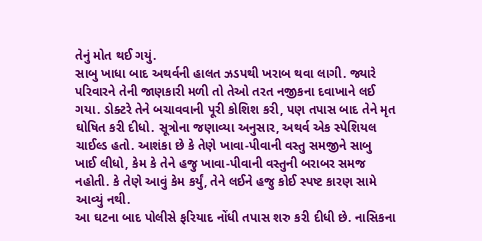તેનું મોત થઈ ગયું.
સાબુ ખાધા બાદ અથર્વની હાલત ઝડપથી ખરાબ થવા લાગી. જ્યારે પરિવારને તેની જાણકારી મળી તો તેઓ તરત નજીકના દવાખાને લઈ ગયા. ડોક્ટરે તેને બચાવવાની પૂરી કોશિશ કરી, પણ તપાસ બાદ તેને મૃત ઘોષિત કરી દીધો. સૂત્રોના જણાવ્યા અનુસાર, અથર્વ એક સ્પેશિયલ ચાઈલ્ડ હતો. આશંકા છે કે તેણે ખાવા-પીવાની વસ્તુ સમજીને સાબુ ખાઈ લીધો, કેમ કે તેને હજુ ખાવા-પીવાની વસ્તુની બરાબર સમજ નહોતી. કે તેણે આવું કેમ કર્યું, તેને લઈને હજુ કોઈ સ્પષ્ટ કારણ સામે આવ્યું નથી.
આ ઘટના બાદ પોલીસે ફરિયાદ નોંધી તપાસ શરુ કરી દીધી છે. નાસિકના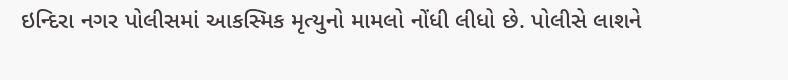ઇન્દિરા નગર પોલીસમાં આકસ્મિક મૃત્યુનો મામલો નોંધી લીધો છે. પોલીસે લાશને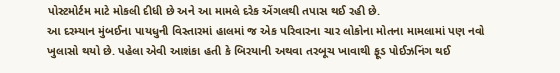પોસ્ટમોર્ટમ માટે મોકલી દીધી છે અને આ મામલે દરેક એંગલથી તપાસ થઈ રહી છે.
આ દરમ્યાન મુંબઈના પાયધુની વિસ્તારમાં હાલમાં જ એક પરિવારના ચાર લોકોના મોતના મામલામાં પણ નવો ખુલાસો થયો છે. પહેલા એવી આશંકા હતી કે બિરયાની અથવા તરબૂચ ખાવાથી ફૂડ પોઈઝનિંગ થઈ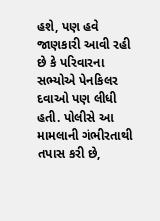હશે, પણ હવે જાણકારી આવી રહી છે કે પરિવારના સભ્યોએ પેનકિલર દવાઓ પણ લીધી હતી. પોલીસે આ મામલાની ગંભીરતાથી તપાસ કરી છે,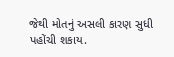જેથી મોતનું અસલી કારણ સુધી પહોંચી શકાય.